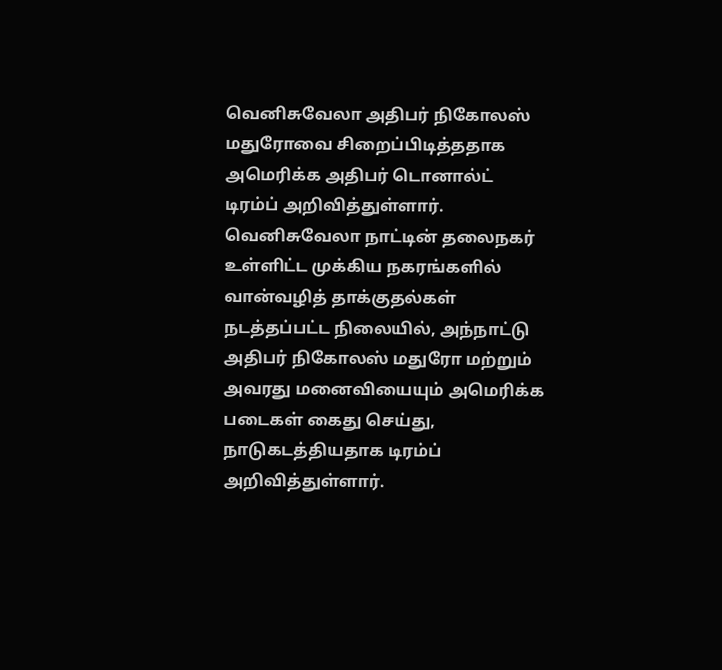வெனிசுவேலா அதிபர் நிகோலஸ் மதுரோவை சிறைப்பிடித்ததாக அமெரிக்க அதிபர் டொனால்ட் டிரம்ப் அறிவித்துள்ளார்.
வெனிசுவேலா நாட்டின் தலைநகர் உள்ளிட்ட முக்கிய நகரங்களில் வான்வழித் தாக்குதல்கள் நடத்தப்பட்ட நிலையில், அந்நாட்டு அதிபர் நிகோலஸ் மதுரோ மற்றும் அவரது மனைவியையும் அமெரிக்க படைகள் கைது செய்து, நாடுகடத்தியதாக டிரம்ப் அறிவித்துள்ளார்.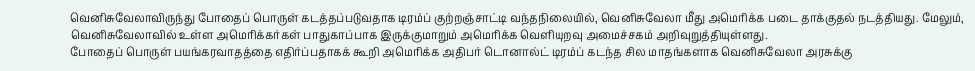வெனிசுவேலாவிருந்து போதைப் பொருள் கடத்தப்படுவதாக டிரம்ப் குற்றஞ்சாட்டி வந்தநிலையில், வெனிசுவேலா மீது அமெரிக்க படை தாக்குதல் நடத்தியது. மேலும், வெனிசுவேலாவில் உள்ள அமெரிக்கர்கள் பாதுகாப்பாக இருக்குமாறும் அமெரிக்க வெளியுறவு அமைச்சகம் அறிவுறுத்தியுள்ளது.
போதைப் பொருள் பயங்கரவாதத்தை எதிர்ப்பதாகக் கூறி அமெரிக்க அதிபர் டொனால்ட் டிரம்ப் கடந்த சில மாதங்களாக வெனிசுவேலா அரசுக்கு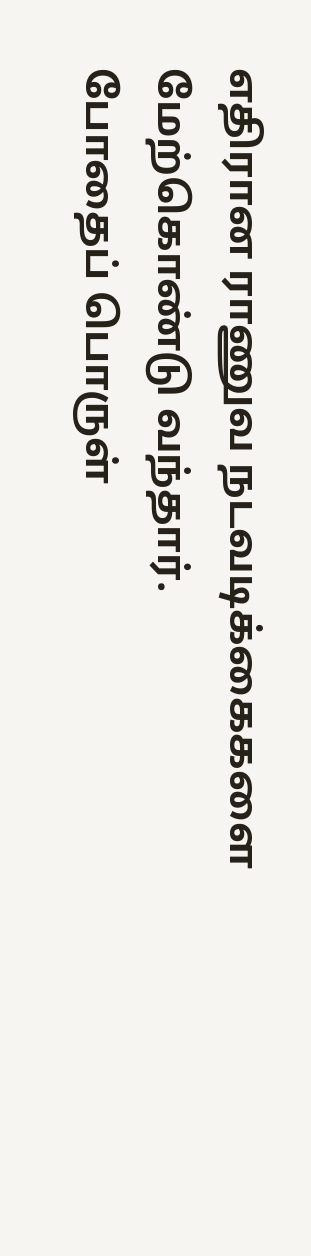எதிரான ராணுவ நடவடிக்கைகளை மேற்கொண்டு வந்தார்.
போதைப் பொருள்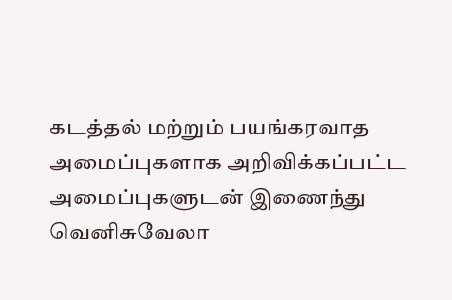கடத்தல் மற்றும் பயங்கரவாத அமைப்புகளாக அறிவிக்கப்பட்ட அமைப்புகளுடன் இணைந்து வெனிசுவேலா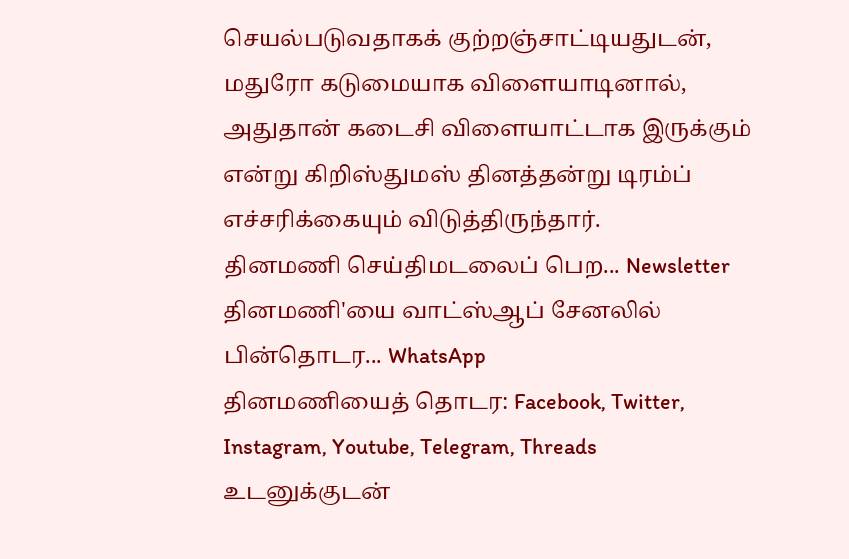செயல்படுவதாகக் குற்றஞ்சாட்டியதுடன், மதுரோ கடுமையாக விளையாடினால், அதுதான் கடைசி விளையாட்டாக இருக்கும் என்று கிறிஸ்துமஸ் தினத்தன்று டிரம்ப் எச்சரிக்கையும் விடுத்திருந்தார்.
தினமணி செய்திமடலைப் பெற... Newsletter
தினமணி'யை வாட்ஸ்ஆப் சேனலில் பின்தொடர... WhatsApp
தினமணியைத் தொடர: Facebook, Twitter, Instagram, Youtube, Telegram, Threads
உடனுக்குடன்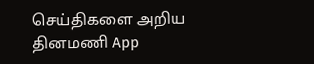செய்திகளை அறிய தினமணி App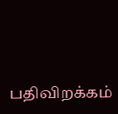பதிவிறக்கம்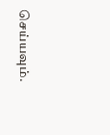செய்யவும்.